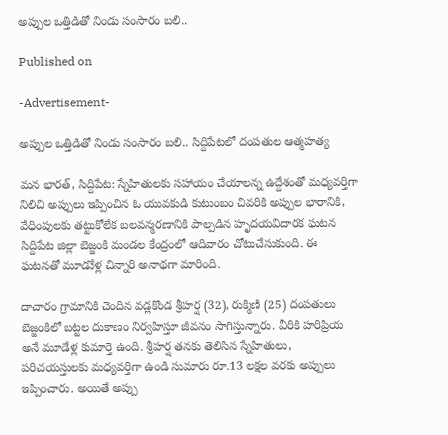అప్పుల ఒత్తిడితో నిండు సంసారం బలి..

Published on

-Advertisement-

అప్పుల ఒత్తిడితో నిండు సంసారం బలి.. సిద్దిపేటలో దంపతుల ఆత్మహత్య

మన భారత్, సిద్దిపేట: స్నేహితులకు సహాయం చేయాలన్న ఉద్దేశంతో మధ్యవర్తిగా నిలిచి అప్పులు ఇప్పించిన ఓ యువకుడి కుటుంబం చివరికి అప్పుల భారానికి, వేధింపులకు తట్టుకోలేక బలవన్మరణానికి పాల్పడిన హృదయవిదారక ఘటన సిద్దిపేట జిల్లా బెజ్జంకి మండల కేంద్రంలో ఆదివారం చోటుచేసుకుంది. ఈ ఘటనతో మూడుేళ్ల చిన్నారి అనాథగా మారింది.

దాచారం గ్రామానికి చెందిన వడ్లకొండ శ్రీహర్ష (32), రుక్మిణి (25) దంపతులు బెజ్జంకిలో బట్టల దుకాణం నిర్వహిస్తూ జీవనం సాగిస్తున్నారు. వీరికి హరిప్రియ అనే మూడేళ్ల కుమార్తె ఉంది. శ్రీహర్ష తనకు తెలిసిన స్నేహితులు, పరిచయస్తులకు మధ్యవర్తిగా ఉండి సుమారు రూ.13 లక్షల వరకు అప్పులు ఇప్పించారు. అయితే అప్పు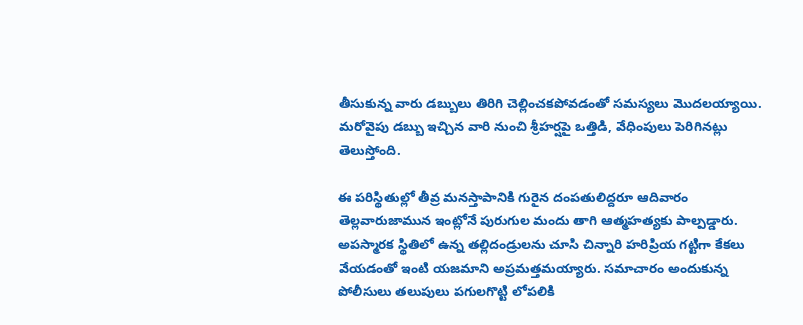తీసుకున్న వారు డబ్బులు తిరిగి చెల్లించకపోవడంతో సమస్యలు మొదలయ్యాయి. మరోవైపు డబ్బు ఇచ్చిన వారి నుంచి శ్రీహర్షపై ఒత్తిడి, వేధింపులు పెరిగినట్లు తెలుస్తోంది.

ఈ పరిస్థితుల్లో తీవ్ర మనస్తాపానికి గురైన దంపతులిద్దరూ ఆదివారం తెల్లవారుజామున ఇంట్లోనే పురుగుల మందు తాగి ఆత్మహత్యకు పాల్పడ్డారు. అపస్మారక స్థితిలో ఉన్న తల్లిదండ్రులను చూసి చిన్నారి హరిప్రియ గట్టిగా కేకలు వేయడంతో ఇంటి యజమాని అప్రమత్తమయ్యారు. సమాచారం అందుకున్న పోలీసులు తలుపులు పగులగొట్టి లోపలికి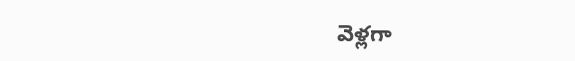వెళ్లగా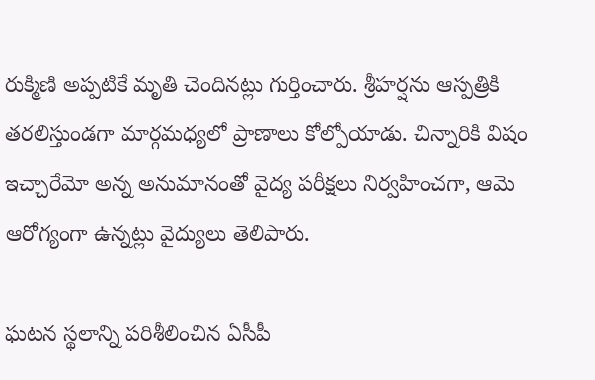రుక్మిణి అప్పటికే మృతి చెందినట్లు గుర్తించారు. శ్రీహర్షను ఆస్పత్రికి తరలిస్తుండగా మార్గమధ్యలో ప్రాణాలు కోల్పోయాడు. చిన్నారికి విషం ఇచ్చారేమో అన్న అనుమానంతో వైద్య పరీక్షలు నిర్వహించగా, ఆమె ఆరోగ్యంగా ఉన్నట్లు వైద్యులు తెలిపారు.

ఘటన స్థలాన్ని పరిశీలించిన ఏసీపీ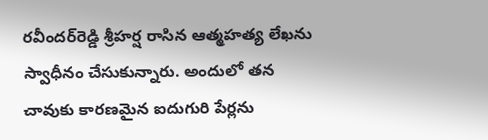రవీందర్‌రెడ్డి శ్రీహర్ష రాసిన ఆత్మహత్య లేఖను స్వాధీనం చేసుకున్నారు. అందులో తన చావుకు కారణమైన ఐదుగురి పేర్లను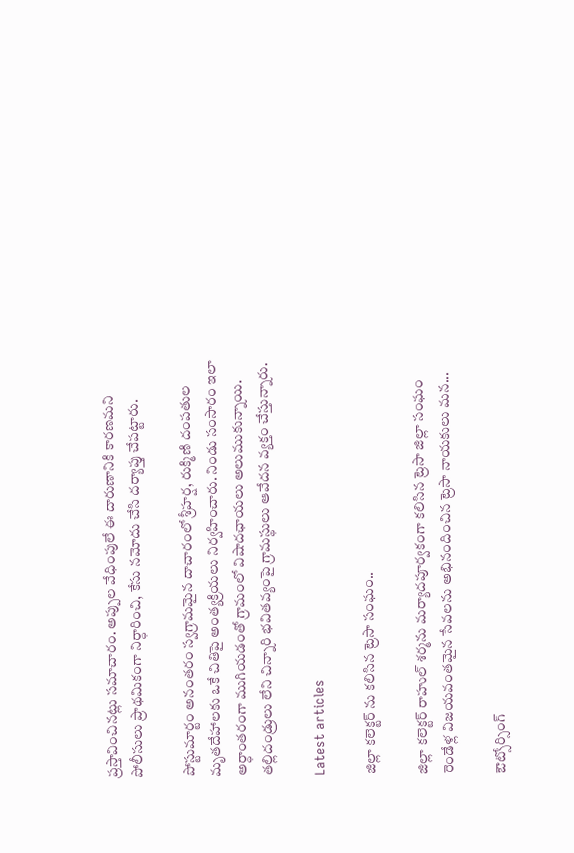ప్రస్తావించినట్లు సమాచారం. అప్పుల వేధింపులే ఈ దారుణానికి కారణమని పోలీసులు ప్రాథమికంగా నిర్ధారించి, కేసు నమోదు చేసి దర్యాప్తు చేపట్టారు.

పోస్టుమార్టం అనంతరం స్వగ్రామమైన దాచారంలో శ్రీహర్ష, రుక్మిణి దంపతుల మృతదేహాలకు ఒకే చితిపై అంత్యక్రియలు నిర్వహించారు. నిండు సంసారం ఇలా అర్ధాంతరంగా ముగియడంతో గ్రామంలో విషాదఛాయలు అలుముకున్నాయి. తల్లిదండ్రులు లేని చిన్నారి భవితవ్యంపై గ్రామస్థులు ఆవేదన వ్యక్తం చేస్తున్నారు.

Latest articles

జిల్లా కలెక్టర్ ను కలిసిన ట్రెసా సంఘం..

జిల్లా కలెక్టర్ రాహుల్ శర్మను మర్యాదపూర్వకంగా కలిసిన ట్రెసా జిల్లా సంఘం రెండేళ్ల విజయవంతమైన సేవలను అభినందించిన ట్రెసా నాయకులు మన...

ఔట్సోర్సింగ్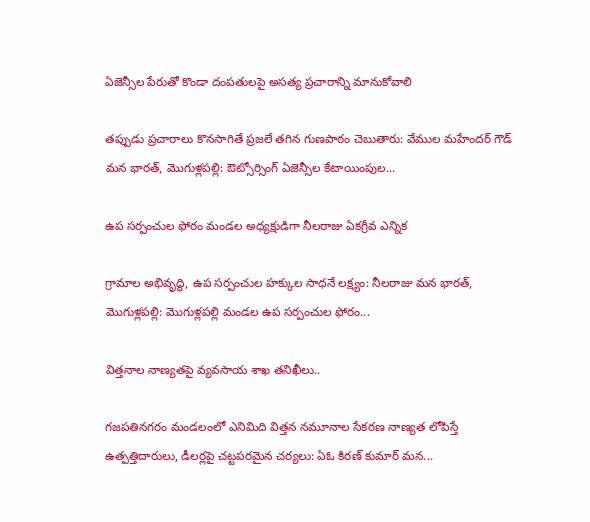ఏజెన్సీల పేరుతో కొండా దంపతులపై అసత్య ప్రచారాన్ని మానుకోవాలి

తప్పుడు ప్రచారాలు కొనసాగితే ప్రజలే తగిన గుణపాఠం చెబుతారు: వేముల మహేందర్ గౌడ్ మన భారత్, మొగుళ్లపల్లి: ఔట్సోర్సింగ్ ఏజెన్సీల కేటాయింపుల...

ఉప సర్పంచుల ఫోరం మండల అధ్యక్షుడిగా నీలరాజు ఏకగ్రీవ ఎన్నిక

గ్రామాల అభివృద్ధి, ఉప సర్పంచుల హక్కుల సాధనే లక్ష్యం: నీలరాజు మన భారత్, మొగుళ్లపల్లి: మొగుళ్లపల్లి మండల ఉప సర్పంచుల ఫోరం...

విత్తనాల నాణ్యతపై వ్యవసాయ శాఖ తనిఖీలు..

గజపతినగరం మండలంలో ఎనిమిది విత్తన నమూనాల సేకరణ నాణ్యత లోపిస్తే ఉత్పత్తిదారులు, డీలర్లపై చట్టపరమైన చర్యలు: ఏఓ కిరణ్ కుమార్ మన...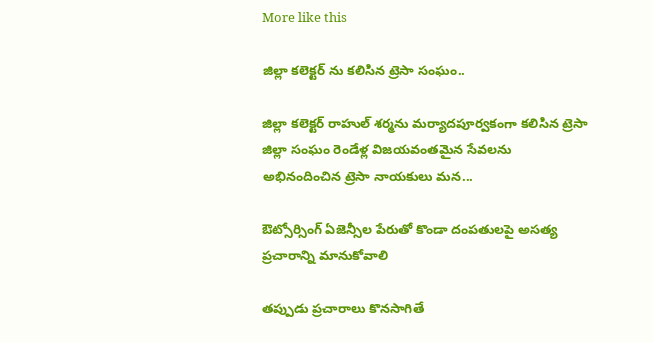More like this

జిల్లా కలెక్టర్ ను కలిసిన ట్రెసా సంఘం..

జిల్లా కలెక్టర్ రాహుల్ శర్మను మర్యాదపూర్వకంగా కలిసిన ట్రెసా జిల్లా సంఘం రెండేళ్ల విజయవంతమైన సేవలను అభినందించిన ట్రెసా నాయకులు మన...

ఔట్సోర్సింగ్ ఏజెన్సీల పేరుతో కొండా దంపతులపై అసత్య ప్రచారాన్ని మానుకోవాలి

తప్పుడు ప్రచారాలు కొనసాగితే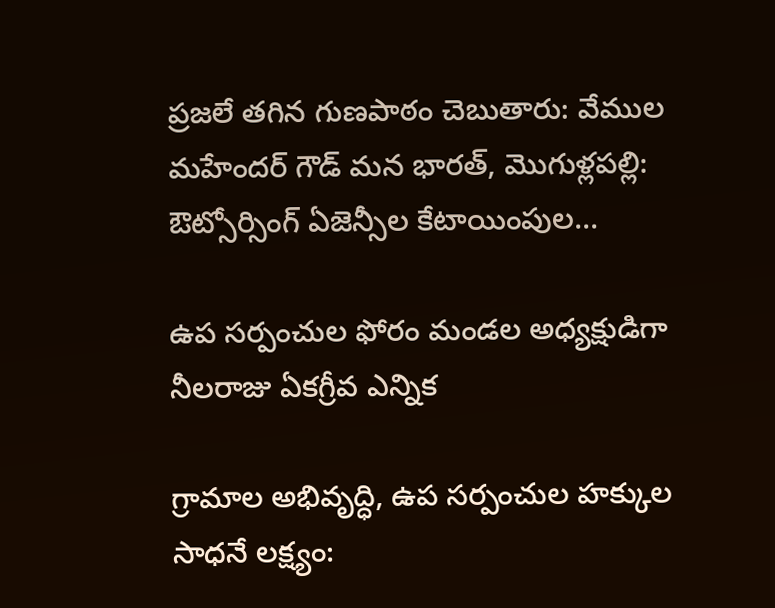ప్రజలే తగిన గుణపాఠం చెబుతారు: వేముల మహేందర్ గౌడ్ మన భారత్, మొగుళ్లపల్లి: ఔట్సోర్సింగ్ ఏజెన్సీల కేటాయింపుల...

ఉప సర్పంచుల ఫోరం మండల అధ్యక్షుడిగా నీలరాజు ఏకగ్రీవ ఎన్నిక

గ్రామాల అభివృద్ధి, ఉప సర్పంచుల హక్కుల సాధనే లక్ష్యం: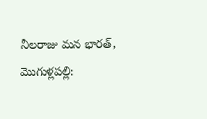నీలరాజు మన భారత్, మొగుళ్లపల్లి: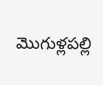మొగుళ్లపల్లి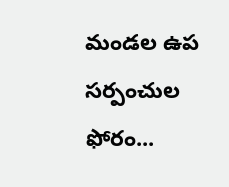మండల ఉప సర్పంచుల ఫోరం...